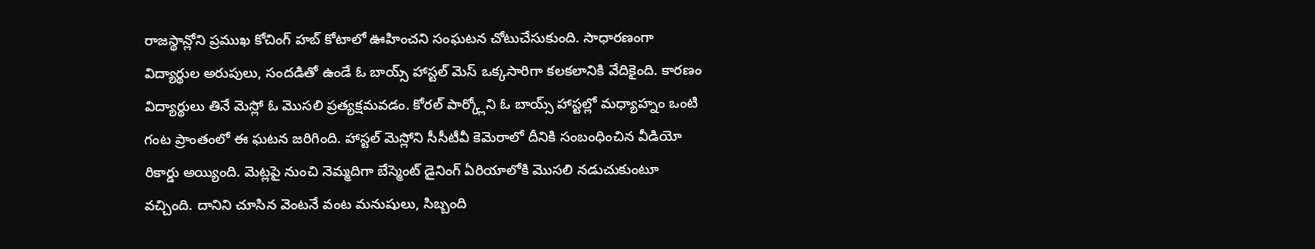రాజస్థాన్లోని ప్రముఖ కోచింగ్ హబ్ కోటాలో ఊహించని సంఘటన చోటుచేసుకుంది. సాధారణంగా విద్యార్థుల అరుపులు, సందడితో ఉండే ఓ బాయ్స్ హాస్టల్ మెస్ ఒక్కసారిగా కలకలానికి వేదికైంది. కారణం విద్యార్థులు తినే మెస్లో ఓ మొసలి ప్రత్యక్షమవడం. కోరల్ పార్క్లోని ఓ బాయ్స్ హాస్టల్లో మధ్యాహ్నం ఒంటి గంట ప్రాంతంలో ఈ ఘటన జరిగింది. హాస్టల్ మెస్లోని సీసీటీవీ కెమెరాలో దీనికి సంబంధించిన వీడియో రికార్డు అయ్యింది. మెట్లపై నుంచి నెమ్మదిగా బేస్మెంట్ డైనింగ్ ఏరియాలోకి మొసలి నడుచుకుంటూ వచ్చింది. దానిని చూసిన వెంటనే వంట మనుషులు, సిబ్బంది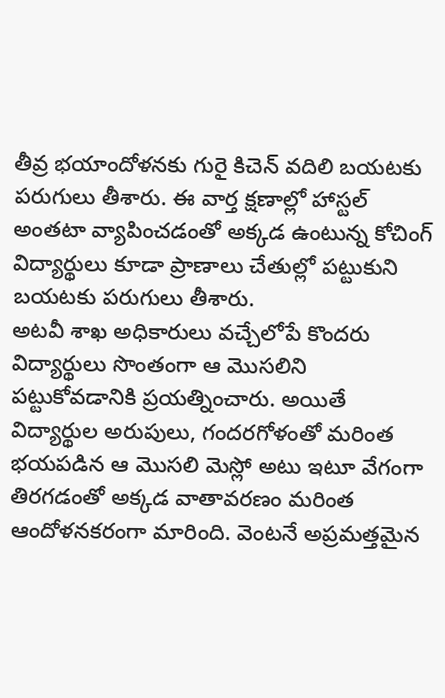తీవ్ర భయాందోళనకు గురై కిచెన్ వదిలి బయటకు పరుగులు తీశారు. ఈ వార్త క్షణాల్లో హాస్టల్ అంతటా వ్యాపించడంతో అక్కడ ఉంటున్న కోచింగ్ విద్యార్థులు కూడా ప్రాణాలు చేతుల్లో పట్టుకుని బయటకు పరుగులు తీశారు.
అటవీ శాఖ అధికారులు వచ్చేలోపే కొందరు విద్యార్థులు సొంతంగా ఆ మొసలిని పట్టుకోవడానికి ప్రయత్నించారు. అయితే విద్యార్థుల అరుపులు, గందరగోళంతో మరింత భయపడిన ఆ మొసలి మెస్లో అటు ఇటూ వేగంగా తిరగడంతో అక్కడ వాతావరణం మరింత ఆందోళనకరంగా మారింది. వెంటనే అప్రమత్తమైన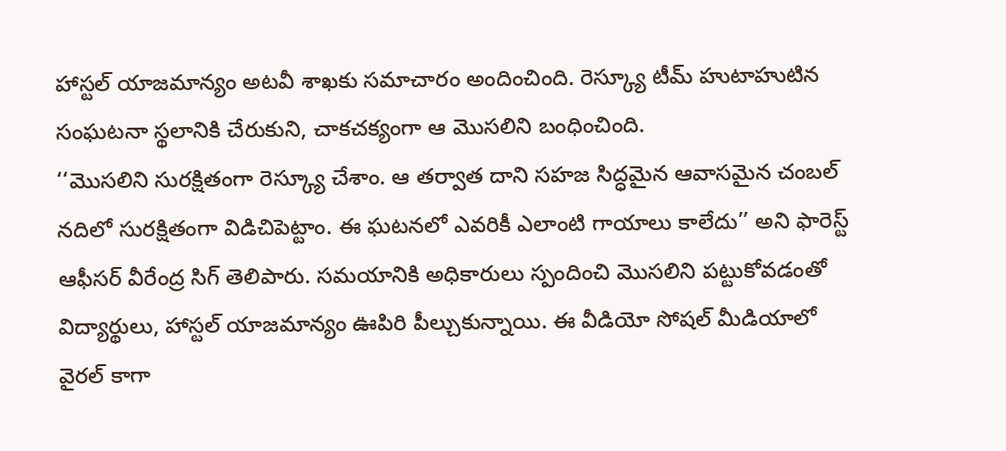హాస్టల్ యాజమాన్యం అటవీ శాఖకు సమాచారం అందించింది. రెస్క్యూ టీమ్ హుటాహుటిన సంఘటనా స్థలానికి చేరుకుని, చాకచక్యంగా ఆ మొసలిని బంధించింది.
‘‘మొసలిని సురక్షితంగా రెస్క్యూ చేశాం. ఆ తర్వాత దాని సహజ సిద్ధమైన ఆవాసమైన చంబల్ నదిలో సురక్షితంగా విడిచిపెట్టాం. ఈ ఘటనలో ఎవరికీ ఎలాంటి గాయాలు కాలేదు’’ అని ఫారెస్ట్ ఆఫీసర్ వీరేంద్ర సిగ్ తెలిపారు. సమయానికి అధికారులు స్పందించి మొసలిని పట్టుకోవడంతో విద్యార్థులు, హాస్టల్ యాజమాన్యం ఊపిరి పీల్చుకున్నాయి. ఈ వీడియో సోషల్ మీడియాలో వైరల్ కాగా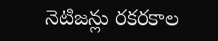నెటిజన్లు రకరకాల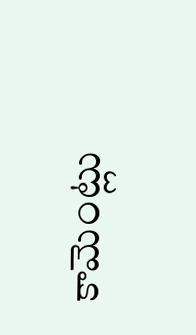కామెంట్లు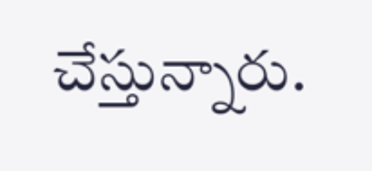చేస్తున్నారు.